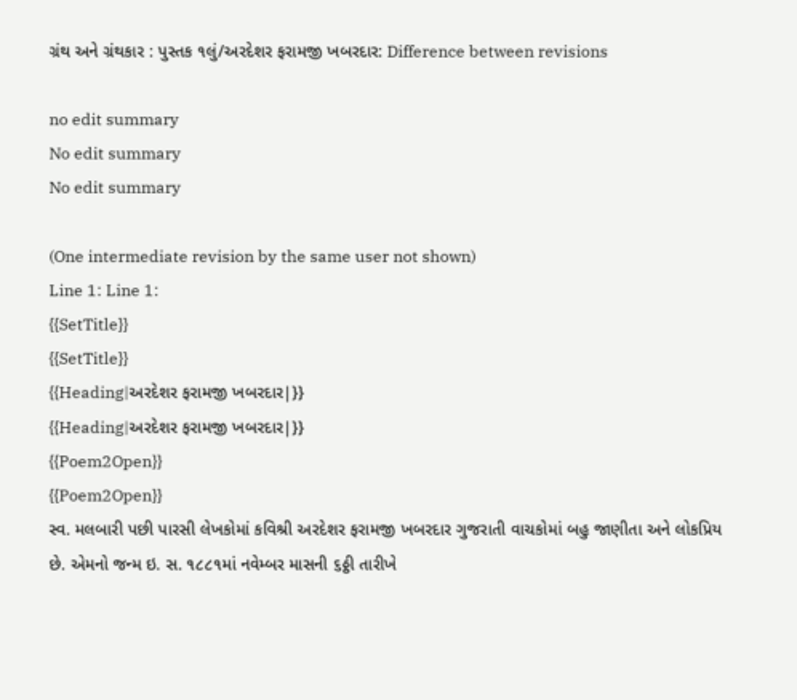ગ્રંથ અને ગ્રંથકાર : પુસ્તક ૧લું/અરદેશર ફરામજી ખબરદાર: Difference between revisions

no edit summary
No edit summary
No edit summary

(One intermediate revision by the same user not shown)
Line 1: Line 1:
{{SetTitle}}
{{SetTitle}}
{{Heading|અરદેશર ફરામજી ખબરદાર|}}
{{Heading|અરદેશર ફરામજી ખબરદાર|}}
{{Poem2Open}}
{{Poem2Open}}
સ્વ. મલબારી પછી પારસી લેખકોમાં કવિશ્રી અરદેશર ફરામજી ખબરદાર ગુજરાતી વાચકોમાં બહુ જાણીતા અને લોકપ્રિય છે. એમનો જન્મ ઇ. સ. ૧૮૮૧માં નવેમ્બર માસની ૬ઠ્ઠી તારીખે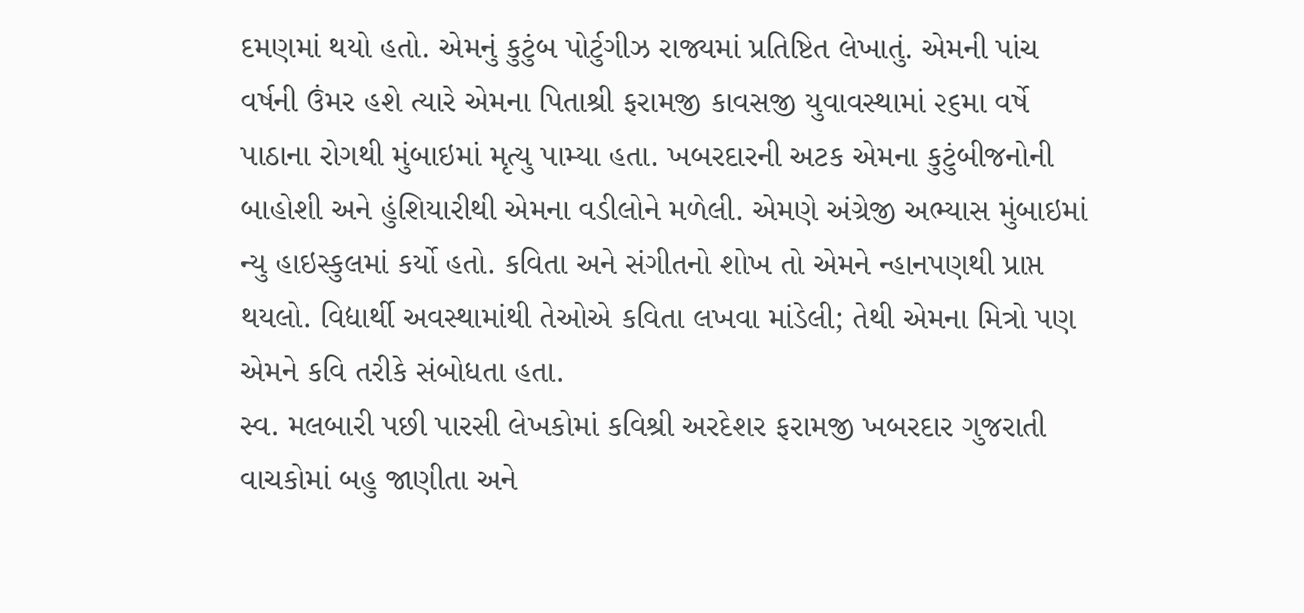દમણમાં થયો હતો. એમનું કુટુંબ પોર્ટુગીઝ રાજ્યમાં પ્રતિષ્ટિત લેખાતું. એમની પાંચ વર્ષની ઉંમર હશે ત્યારે એમના પિતાશ્રી ફરામજી કાવસજી યુવાવસ્થામાં ૨૬મા વર્ષે પાઠાના રોગથી મુંબાઇમાં મૃત્યુ પામ્યા હતા. ખબરદારની અટક એમના કુટુંબીજનોની બાહોશી અને હુંશિયારીથી એમના વડીલોને મળેલી. એમણે અંગ્રેજી અભ્યાસ મુંબાઇમાં ન્યુ હાઇસ્કુલમાં કર્યો હતો. કવિતા અને સંગીતનો શોખ તો એમને ન્હાનપણથી પ્રાપ્ત થયલો. વિદ્યાર્થી અવસ્થામાંથી તેઓએ કવિતા લખવા માંડેલી; તેથી એમના મિત્રો પણ એમને કવિ તરીકે સંબોધતા હતા.
સ્વ. મલબારી પછી પારસી લેખકોમાં કવિશ્રી અરદેશર ફરામજી ખબરદાર ગુજરાતી વાચકોમાં બહુ જાણીતા અને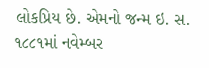લોકપ્રિય છે. એમનો જન્મ ઇ. સ. ૧૮૮૧માં નવેમ્બર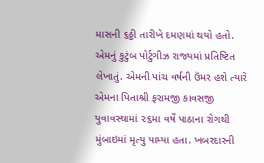માસની ૬ઠ્ઠી તારીખે દમણમાં થયો હતો. એમનું કુટુંબ પોર્ટુગીઝ રાજ્યમાં પ્રતિષ્ટિત લેખાતું. એમની પાંચ વર્ષની ઉંમર હશે ત્યારે એમના પિતાશ્રી ફરામજી કાવસજી યુવાવસ્થામાં ૨૬મા વર્ષે પાઠાના રોગથી મુંબાઇમાં મૃત્યુ પામ્યા હતા. ખબરદારની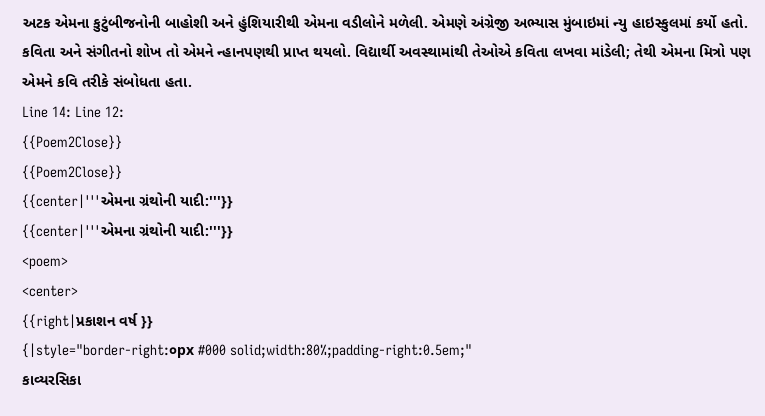અટક એમના કુટુંબીજનોની બાહોશી અને હુંશિયારીથી એમના વડીલોને મળેલી. એમણે અંગ્રેજી અભ્યાસ મુંબાઇમાં ન્યુ હાઇસ્કુલમાં કર્યો હતો. કવિતા અને સંગીતનો શોખ તો એમને ન્હાનપણથી પ્રાપ્ત થયલો. વિદ્યાર્થી અવસ્થામાંથી તેઓએ કવિતા લખવા માંડેલી; તેથી એમના મિત્રો પણ એમને કવિ તરીકે સંબોધતા હતા.
Line 14: Line 12:
{{Poem2Close}}
{{Poem2Close}}
{{center|'''એમના ગ્રંથોની યાદી:'''}}
{{center|'''એમના ગ્રંથોની યાદી:'''}}
<poem>
<center>
{{right|પ્રકાશન વર્ષ }}
{|style="border-right:૦px #000 solid;width:80%;padding-right:0.5em;"
કાવ્યરસિકા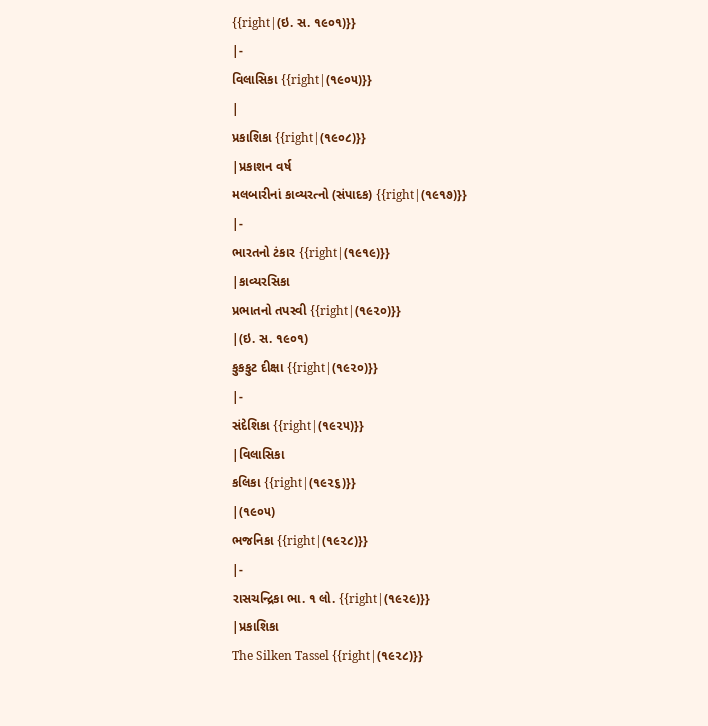{{right|(ઇ. સ. ૧૯૦૧)}}
|-
વિલાસિકા {{right|(૧૯૦૫)}}
|
પ્રકાશિકા {{right|(૧૯૦૮)}}
|પ્રકાશન વર્ષ
મલબારીનાં કાવ્યરત્નો (સંપાદક) {{right|(૧૯૧૭)}}
|-
ભારતનો ટંકાર {{right|(૧૯૧૯)}}
|કાવ્યરસિકા
પ્રભાતનો તપસ્વી {{right|(૧૯૨૦)}}
|(ઇ. સ. ૧૯૦૧)
કુકકુટ દીક્ષા {{right|(૧૯૨૦)}}
|-
સંદેશિકા {{right|(૧૯૨૫)}}
|વિલાસિકા
કલિકા {{right|(૧૯૨૬)}}
|(૧૯૦૫)
ભજનિકા {{right|(૧૯૨૮)}}
|-
રાસચન્દ્રિકા ભા. ૧ લો. {{right|(૧૯૨૯)}}
|પ્રકાશિકા
The Silken Tassel {{right|(૧૯૨૮)}}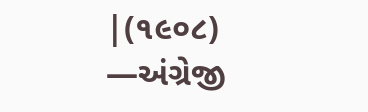|(૧૯૦૮)
—અંગ્રેજી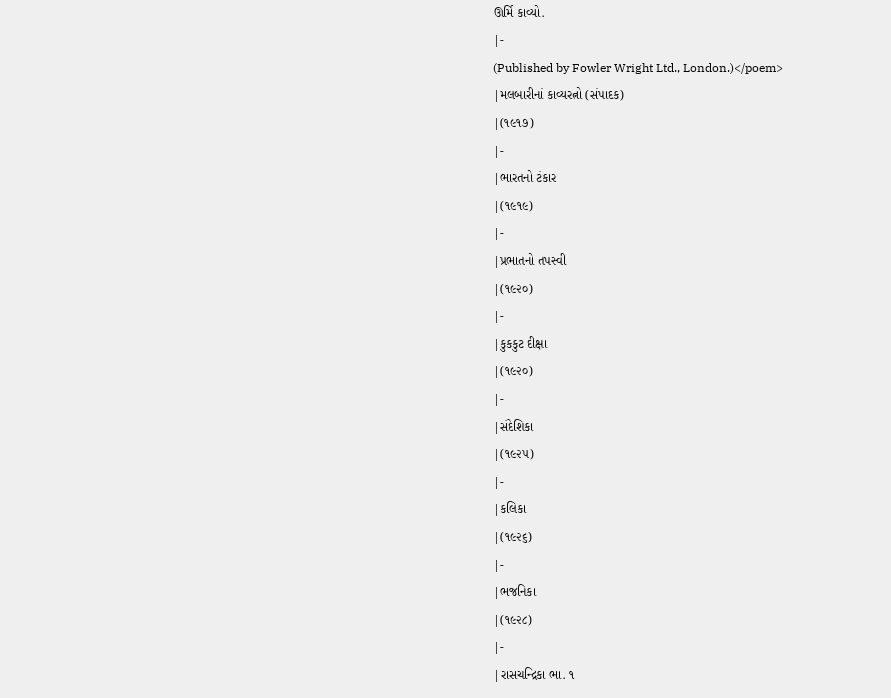ઊર્મિ કાવ્યો.
|-
(Published by Fowler Wright Ltd., London.)</poem>
|મલબારીનાં કાવ્યરત્નો (સંપાદક)
|(૧૯૧૭)
|-
|ભારતનો ટંકાર
|(૧૯૧૯)
|-
|પ્રભાતનો તપસ્વી
|(૧૯૨૦)
|-
|કુકકુટ દીક્ષા
|(૧૯૨૦)
|-
|સંદેશિકા
|(૧૯૨૫)
|-
|કલિકા
|(૧૯૨૬)
|-
|ભજનિકા
|(૧૯૨૮)
|-
|રાસચન્દ્રિકા ભા. ૧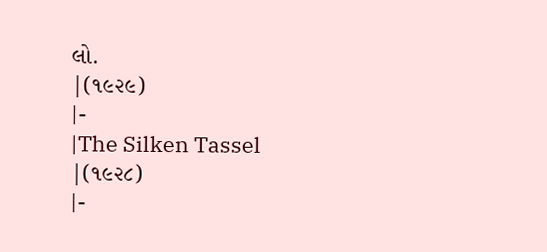લો.
|(૧૯૨૯)
|-
|The Silken Tassel
|(૧૯૨૮)
|-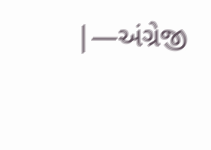|—અંગ્રેજી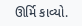ઊર્મિ કાવ્યો.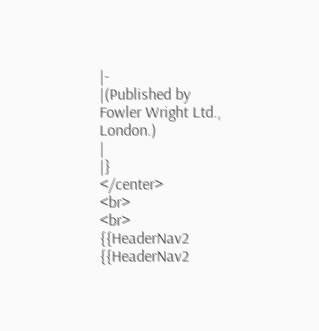|-
|(Published by Fowler Wright Ltd., London.)
|
|}
</center>
<br>
<br>
{{HeaderNav2
{{HeaderNav2